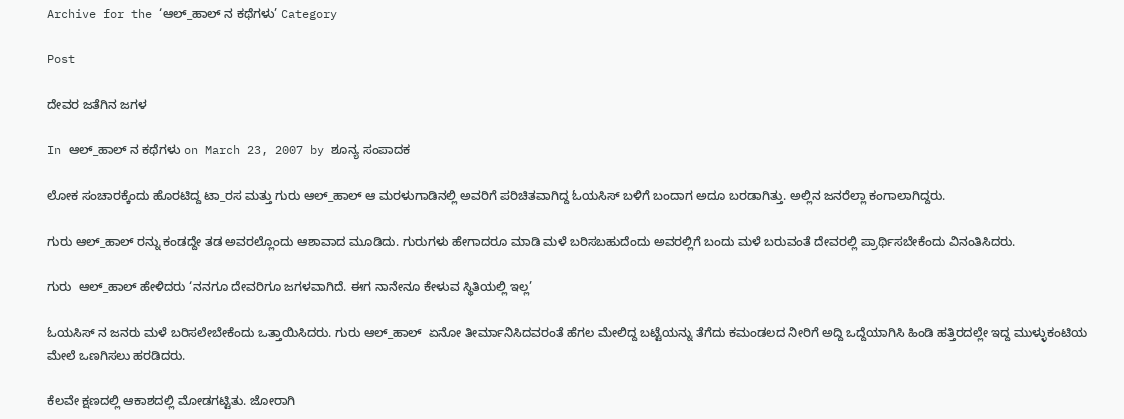Archive for the ‘ಆಲ್_ಹಾಲ್ ನ ಕಥೆಗಳು’ Category

Post

ದೇವರ ಜತೆಗಿನ ಜಗಳ

In ಆಲ್_ಹಾಲ್ ನ ಕಥೆಗಳು on March 23, 2007 by ಶೂನ್ಯ ಸಂಪಾದಕ

ಲೋಕ ಸಂಚಾರಕ್ಕೆಂದು ಹೊರಟಿದ್ದ ಟಾ_ರಸ ಮತ್ತು ಗುರು ಆಲ್_ಹಾಲ್ ಆ ಮರಳುಗಾಡಿನಲ್ಲಿ ಅವರಿಗೆ ಪರಿಚಿತವಾಗಿದ್ದ ಓಯಸಿಸ್ ಬಳಿಗೆ ಬಂದಾಗ ಅದೂ ಬರಡಾಗಿತ್ತು. ಅಲ್ಲಿನ ಜನರೆಲ್ಲಾ ಕಂಗಾಲಾಗಿದ್ದರು.

ಗುರು ಆಲ್_ಹಾಲ್ ರನ್ನು ಕಂಡದ್ದೇ ತಡ ಅವರಲ್ಲೊಂದು ಆಶಾವಾದ ಮೂಡಿದು. ಗುರುಗಳು ಹೇಗಾದರೂ ಮಾಡಿ ಮಳೆ ಬರಿಸಬಹುದೆಂದು ಅವರಲ್ಲಿಗೆ ಬಂದು ಮಳೆ ಬರುವಂತೆ ದೇವರಲ್ಲಿ ಪ್ರಾರ್ಥಿಸಬೇಕೆಂದು ವಿನಂತಿಸಿದರು.

ಗುರು  ಆಲ್_ಹಾಲ್ ಹೇಳಿದರು ‘ನನಗೂ ದೇವರಿಗೂ ಜಗಳವಾಗಿದೆ. ಈಗ ನಾನೇನೂ ಕೇಳುವ ಸ್ಥಿತಿಯಲ್ಲಿ ಇಲ್ಲ’

ಓಯಸಿಸ್ ನ ಜನರು ಮಳೆ ಬರಿಸಲೇಬೇಕೆಂದು ಒತ್ತಾಯಿಸಿದರು. ಗುರು ಆಲ್_ಹಾಲ್  ಏನೋ ತೀರ್ಮಾನಿಸಿದವರಂತೆ ಹೆಗಲ ಮೇಲಿದ್ದ ಬಟ್ಟೆಯನ್ನು ತೆಗೆದು ಕಮಂಡಲದ ನೀರಿಗೆ ಅದ್ದಿ ಒದ್ದೆಯಾಗಿಸಿ ಹಿಂಡಿ ಹತ್ತಿರದಲ್ಲೇ ಇದ್ದ ಮುಳ್ಳುಕಂಟಿಯ ಮೇಲೆ ಒಣಗಿಸಲು ಹರಡಿದರು.

ಕೆಲವೇ ಕ್ಷಣದಲ್ಲಿ ಆಕಾಶದಲ್ಲಿ ಮೋಡಗಟ್ಟಿತು. ಜೋರಾಗಿ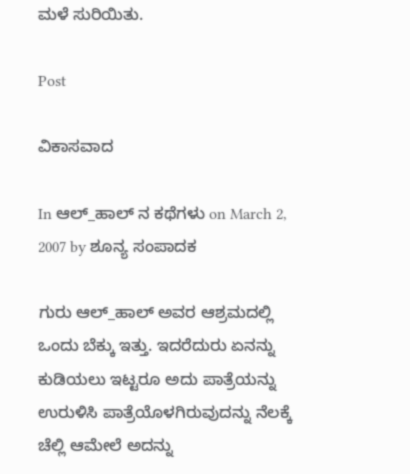ಮಳೆ ಸುರಿಯಿತು.

Post

ವಿಕಾಸವಾದ

In ಆಲ್_ಹಾಲ್ ನ ಕಥೆಗಳು on March 2, 2007 by ಶೂನ್ಯ ಸಂಪಾದಕ

ಗುರು ಆಲ್_ಹಾಲ್ ಅವರ ಆಶ್ರಮದಲ್ಲಿ ಒಂದು ಬೆಕ್ಕು ಇತ್ತು. ಇದರೆದುರು ಏನನ್ನು ಕುಡಿಯಲು ಇಟ್ಟರೂ ಅದು ಪಾತ್ರೆಯನ್ನು ಉರುಳಿಸಿ ಪಾತ್ರೆಯೊಳಗಿರುವುದನ್ನು ನೆಲಕ್ಕೆ ಚೆಲ್ಲಿ ಆಮೇಲೆ ಅದನ್ನು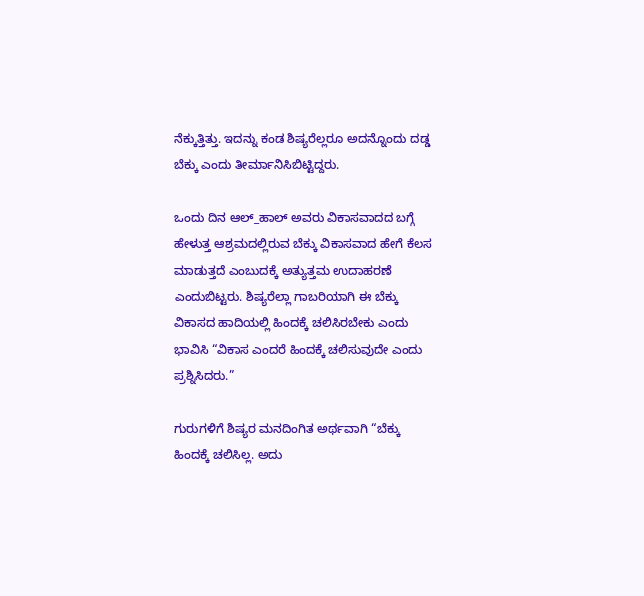ನೆಕ್ಕುತ್ತಿತ್ತು. ಇದನ್ನು ಕಂಡ ಶಿಷ್ಯರೆಲ್ಲರೂ ಅದನ್ನೊಂದು ದಡ್ಡ ಬೆಕ್ಕು ಎಂದು ತೀರ್ಮಾನಿಸಿಬಿಟ್ಟಿದ್ದರು.

ಒಂದು ದಿನ ಆಲ್_ಹಾಲ್ ಅವರು ವಿಕಾಸವಾದದ ಬಗ್ಗೆ ಹೇಳುತ್ತ ಆಶ್ರಮದಲ್ಲಿರುವ ಬೆಕ್ಕು ವಿಕಾಸವಾದ ಹೇಗೆ ಕೆಲಸ ಮಾಡುತ್ತದೆ ಎಂಬುದಕ್ಕೆ ಅತ್ಯುತ್ತಮ ಉದಾಹರಣೆ ಎಂದುಬಿಟ್ಟರು. ಶಿಷ್ಯರೆಲ್ಲಾ ಗಾಬರಿಯಾಗಿ ಈ ಬೆಕ್ಕು ವಿಕಾಸದ ಹಾದಿಯಲ್ಲಿ ಹಿಂದಕ್ಕೆ ಚಲಿಸಿರಬೇಕು ಎಂದು ಭಾವಿಸಿ “ವಿಕಾಸ ಎಂದರೆ ಹಿಂದಕ್ಕೆ ಚಲಿಸುವುದೇ ಎಂದು ಪ್ರಶ್ನಿಸಿದರು.”

ಗುರುಗಳಿಗೆ ಶಿಷ್ಯರ ಮನದಿಂಗಿತ ಅರ್ಥವಾಗಿ “ಬೆಕ್ಕು ಹಿಂದಕ್ಕೆ ಚಲಿಸಿಲ್ಲ. ಅದು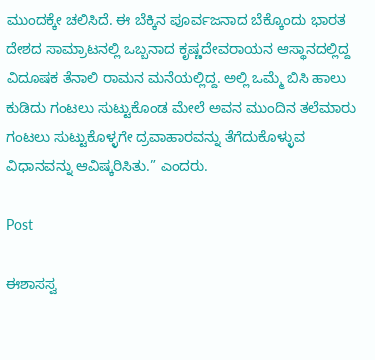ಮುಂದಕ್ಕೇ ಚಲಿಸಿದೆ. ಈ ಬೆಕ್ಕಿನ ಪೂರ್ವಜನಾದ ಬೆಕ್ಕೊಂದು ಭಾರತ ದೇಶದ ಸಾಮ್ರಾಟನಲ್ಲಿ ಒಬ್ಬನಾದ ಕೃಷ್ಣದೇವರಾಯನ ಆಸ್ಥಾನದಲ್ಲಿದ್ದ ವಿದೂಷಕ ತೆನಾಲಿ ರಾಮನ ಮನೆಯಲ್ಲಿದ್ದ. ಅಲ್ಲಿ ಒಮ್ಮೆ ಬಿಸಿ ಹಾಲು ಕುಡಿದು ಗಂಟಲು ಸುಟ್ಟುಕೊಂಡ ಮೇಲೆ ಅವನ ಮುಂದಿನ ತಲೆಮಾರು ಗಂಟಲು ಸುಟ್ಟುಕೊಳ್ಳಗೇ ದ್ರವಾಹಾರವನ್ನು ತೆಗೆದುಕೊಳ್ಳುವ ವಿಧಾನವನ್ನು ಆವಿಷ್ಕರಿಸಿತು.” ಎಂದರು.

Post

ಈಶಾಸಸ್ವ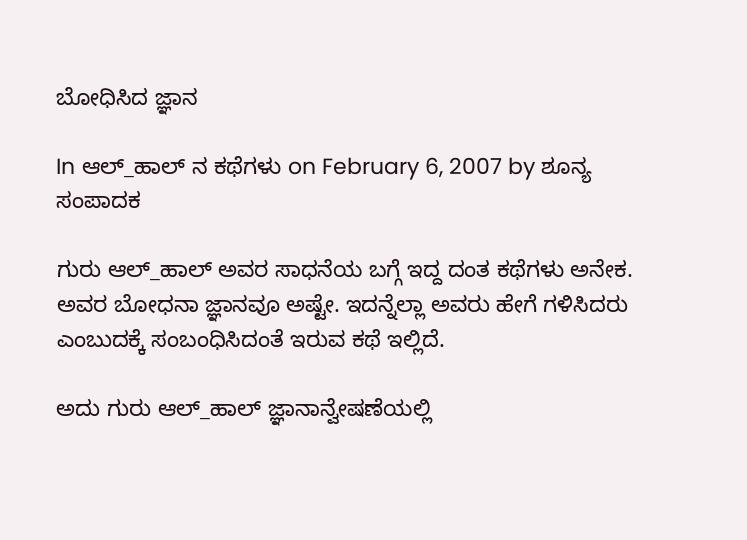ಬೋಧಿಸಿದ ಜ್ಞಾನ

In ಆಲ್_ಹಾಲ್ ನ ಕಥೆಗಳು on February 6, 2007 by ಶೂನ್ಯ ಸಂಪಾದಕ

ಗುರು ಆಲ್‌_ಹಾಲ್‌ ಅವರ ಸಾಧನೆಯ ಬಗ್ಗೆ ಇದ್ದ ದಂತ ಕಥೆಗಳು ಅನೇಕ. ಅವರ ಬೋಧನಾ ಜ್ಞಾನವೂ ಅಷ್ಟೇ. ಇದನ್ನೆಲ್ಲಾ ಅವರು ಹೇಗೆ ಗಳಿಸಿದರು ಎಂಬುದಕ್ಕೆ ಸಂಬಂಧಿಸಿದಂತೆ ಇರುವ ಕಥೆ ಇಲ್ಲಿದೆ.

ಅದು ಗುರು ಆಲ್‌_ಹಾಲ್‌ ಜ್ಞಾನಾನ್ವೇಷಣೆಯಲ್ಲಿ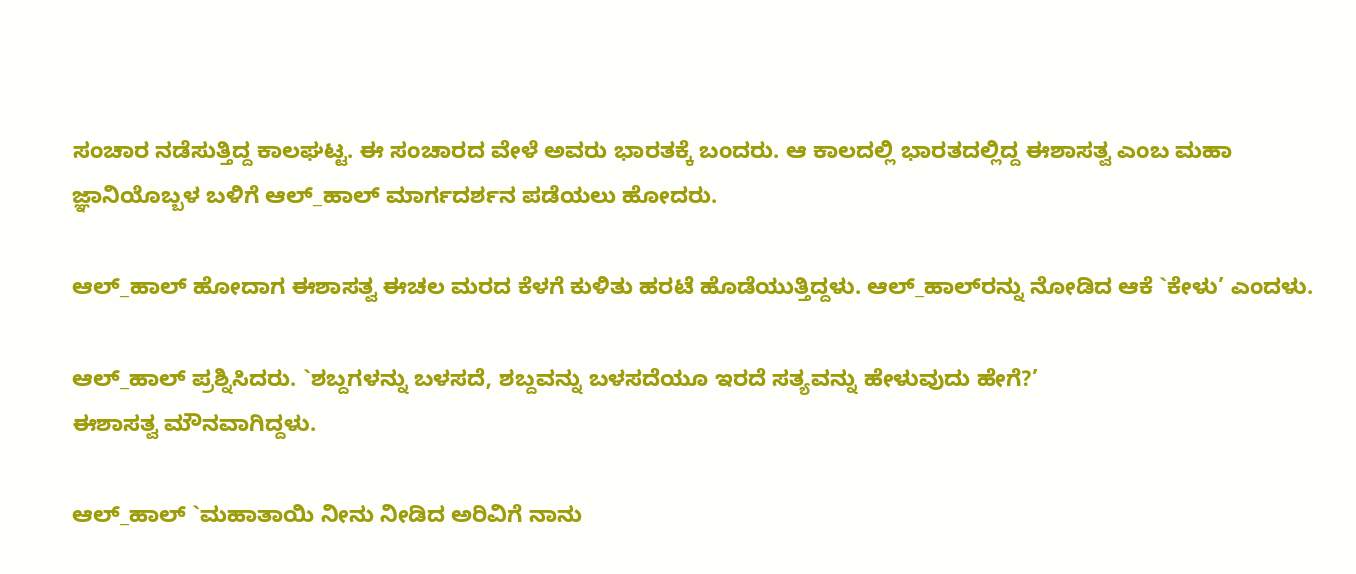ಸಂಚಾರ ನಡೆಸುತ್ತಿದ್ದ ಕಾಲಘಟ್ಟ. ಈ ಸಂಚಾರದ ವೇಳೆ ಅವರು ಭಾರತಕ್ಕೆ ಬಂದರು. ಆ ಕಾಲದಲ್ಲಿ ಭಾರತದಲ್ಲಿದ್ದ ಈಶಾಸತ್ವ ಎಂಬ ಮಹಾ ಜ್ಞಾನಿಯೊಬ್ಬಳ ಬಳಿಗೆ ಆಲ್‌_ಹಾಲ್‌ ಮಾರ್ಗದರ್ಶನ ಪಡೆಯಲು ಹೋದರು.

ಆಲ್‌_ಹಾಲ್‌ ಹೋದಾಗ ಈಶಾಸತ್ವ ಈಚಲ ಮರದ ಕೆಳಗೆ ಕುಳಿತು ಹರಟೆ ಹೊಡೆಯುತ್ತಿದ್ದಳು. ಆಲ್‌_ಹಾಲ್‌ರನ್ನು ನೋಡಿದ ಆಕೆ `ಕೇಳು’ ಎಂದಳು.

ಆಲ್‌_ಹಾಲ್‌ ಪ್ರಶ್ನಿಸಿದರು. `ಶಬ್ದಗಳನ್ನು ಬಳಸದೆ, ಶಬ್ದವನ್ನು ಬಳಸದೆಯೂ ಇರದೆ ಸತ್ಯವನ್ನು ಹೇಳುವುದು ಹೇಗೆ?’
ಈಶಾಸತ್ವ ಮೌನವಾಗಿದ್ದಳು.

ಆಲ್‌_ಹಾಲ್‌ `ಮಹಾತಾಯಿ ನೀನು ನೀಡಿದ ಅರಿವಿಗೆ ನಾನು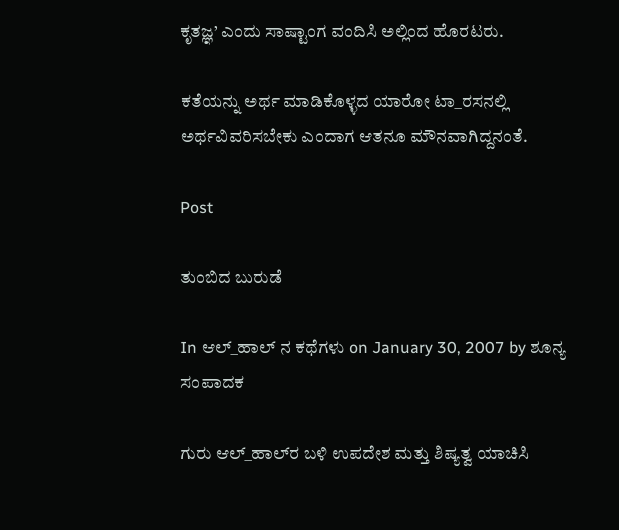ಕೃತಜ್ಞ’ ಎಂದು ಸಾಷ್ಟಾಂಗ ವಂದಿಸಿ ಅಲ್ಲಿಂದ ಹೊರಟರು.

ಕತೆಯನ್ನು ಅರ್ಥ ಮಾಡಿಕೊಳ್ಳದ ಯಾರೋ ಟಾ_ರಸನಲ್ಲಿ  ಅರ್ಥವಿವರಿಸಬೇಕು ಎಂದಾಗ ಆತನೂ ಮೌನವಾಗಿದ್ದನಂತೆ.

Post

ತುಂಬಿದ ಬುರುಡೆ

In ಆಲ್_ಹಾಲ್ ನ ಕಥೆಗಳು on January 30, 2007 by ಶೂನ್ಯ ಸಂಪಾದಕ

ಗುರು ಆಲ್‌_ಹಾಲ್‌ರ ಬಳಿ ಉಪದೇಶ ಮತ್ತು ಶಿಷ್ಯತ್ವ ಯಾಚಿಸಿ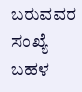ಬರುವವರ ಸಂಖ್ಯೆ ಬಹಳ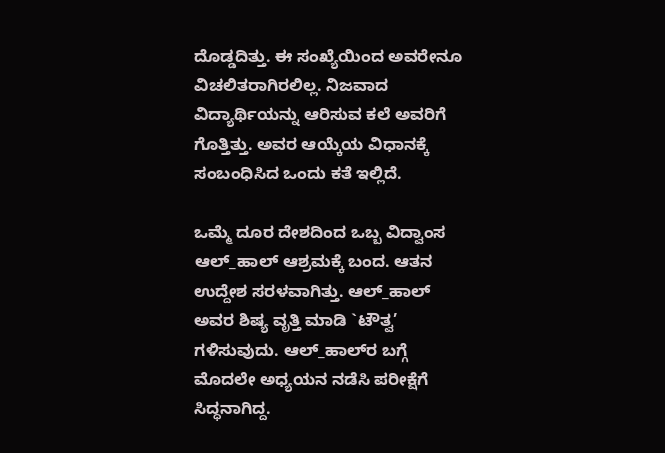ದೊಡ್ಡದಿತ್ತು. ಈ ಸಂಖ್ಯೆಯಿಂದ ಅವರೇನೂ ವಿಚಲಿತರಾಗಿರಲಿಲ್ಲ. ನಿಜವಾದ ವಿದ್ಯಾರ್ಥಿಯನ್ನು ಆರಿಸುವ ಕಲೆ ಅವರಿಗೆ ಗೊತ್ತಿತ್ತು. ಅವರ ಆಯ್ಕೆಯ ವಿಧಾನಕ್ಕೆ ಸಂಬಂಧಿಸಿದ ಒಂದು ಕತೆ ಇಲ್ಲಿದೆ.

ಒಮ್ಮೆ ದೂರ ದೇಶದಿಂದ ಒಬ್ಬ ವಿದ್ವಾಂಸ ಆಲ್‌_ಹಾಲ್‌ ಆಶ್ರಮಕ್ಕೆ ಬಂದ. ಆತನ ಉದ್ದೇಶ ಸರಳವಾಗಿತ್ತು. ಆಲ್‌_ಹಾಲ್‌ ಅವರ ಶಿಷ್ಯ ವೃತ್ತಿ ಮಾಡಿ `ಟೌತ್ವ’ ಗಳಿಸುವುದು. ಆಲ್‌_ಹಾಲ್‌ರ ಬಗ್ಗೆ ಮೊದಲೇ ಅಧ್ಯಯನ ನಡೆಸಿ ಪರೀಕ್ಷೆಗೆ ಸಿದ್ಧನಾಗಿದ್ದ.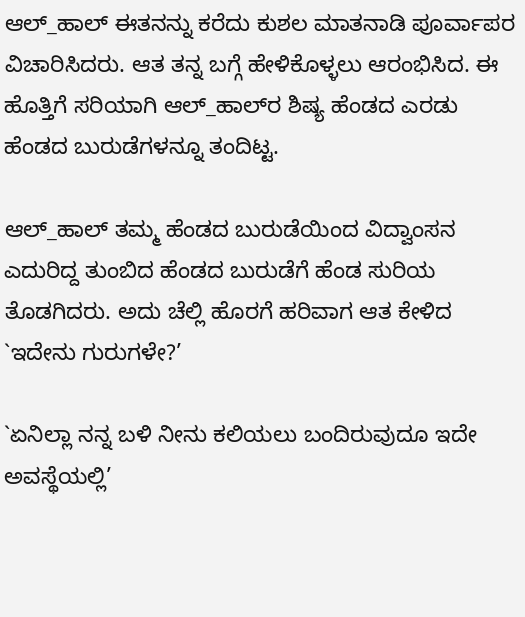ಆಲ್‌_ಹಾಲ್‌ ಈತನನ್ನು ಕರೆದು ಕುಶಲ ಮಾತನಾಡಿ ಪೂರ್ವಾಪರ ವಿಚಾರಿಸಿದರು. ಆತ ತನ್ನ ಬಗ್ಗೆ ಹೇಳಿಕೊಳ್ಳಲು ಆರಂಭಿಸಿದ. ಈ ಹೊತ್ತಿಗೆ ಸರಿಯಾಗಿ ಆಲ್‌_ಹಾಲ್‌ರ ಶಿಷ್ಯ ಹೆಂಡದ ಎರಡು ಹೆಂಡದ ಬುರುಡೆಗಳನ್ನೂ ತಂದಿಟ್ಟ.

ಆಲ್‌_ಹಾಲ್‌ ತಮ್ಮ ಹೆಂಡದ ಬುರುಡೆಯಿಂದ ವಿದ್ವಾಂಸನ ಎದುರಿದ್ದ ತುಂಬಿದ ಹೆಂಡದ ಬುರುಡೆಗೆ ಹೆಂಡ ಸುರಿಯ ತೊಡಗಿದರು. ಅದು ಚೆಲ್ಲಿ ಹೊರಗೆ ಹರಿವಾಗ ಆತ ಕೇಳಿದ `ಇದೇನು ಗುರುಗಳೇ?’

`ಏನಿಲ್ಲಾ ನನ್ನ ಬಳಿ ನೀನು ಕಲಿಯಲು ಬಂದಿರುವುದೂ ಇದೇ ಅವಸ್ಥೆಯಲ್ಲಿ’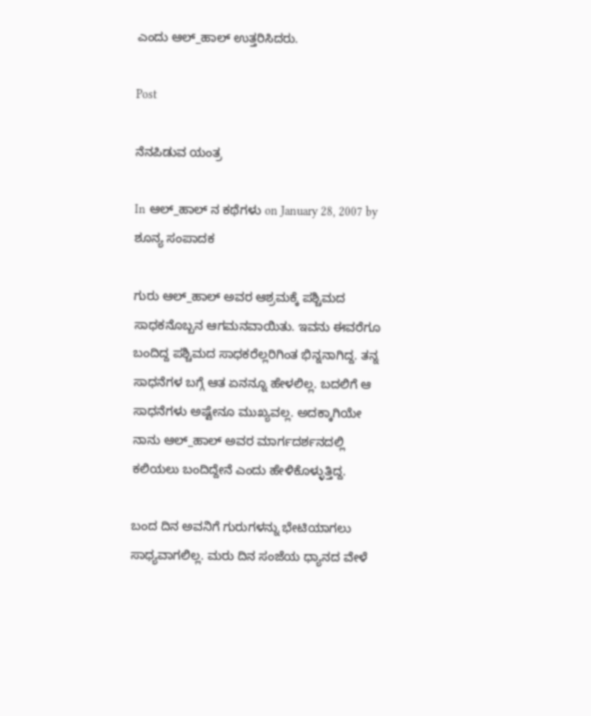ಎಂದು ಆಲ್‌_ಹಾಲ್‌ ಉತ್ತರಿಸಿದರು.

Post

ನೆನಪಿಡುವ ಯಂತ್ರ

In ಆಲ್_ಹಾಲ್ ನ ಕಥೆಗಳು on January 28, 2007 by ಶೂನ್ಯ ಸಂಪಾದಕ

ಗುರು ಆಲ್‌_ಹಾಲ್‌ ಅವರ ಆಶ್ರಮಕ್ಕೆ ಪಶ್ಚಿಮದ ಸಾಧಕನೊಬ್ಬನ ಆಗಮನವಾಯಿತು. ಇವನು ಈವರೆಗೂ ಬಂದಿದ್ದ ಪಶ್ಚಿಮದ ಸಾಧಕರೆಲ್ಲರಿಗಿಂತ ಭಿನ್ನನಾಗಿದ್ದ. ತನ್ನ ಸಾಧನೆಗಳ ಬಗ್ಗೆ ಆತ ಏನನ್ನೂ ಹೇಳಲಿಲ್ಲ. ಬದಲಿಗೆ ಆ ಸಾಧನೆಗಳು ಅಷ್ಟೇನೂ ಮುಖ್ಯವಲ್ಲ. ಅದಕ್ಕಾಗಿಯೇ ನಾನು ಆಲ್‌_ಹಾಲ್‌ ಅವರ ಮಾರ್ಗದರ್ಶನದಲ್ಲಿ ಕಲಿಯಲು ಬಂದಿದ್ದೇನೆ ಎಂದು ಹೇಳಿಕೊಳ್ಳುತ್ತಿದ್ದ.

ಬಂದ ದಿನ ಅವನಿಗೆ ಗುರುಗಳನ್ನು ಭೇಟಿಯಾಗಲು ಸಾಧ್ಯವಾಗಲಿಲ್ಲ. ಮರು ದಿನ ಸಂಜೆಯ ಧ್ಯಾನದ ವೇಳೆ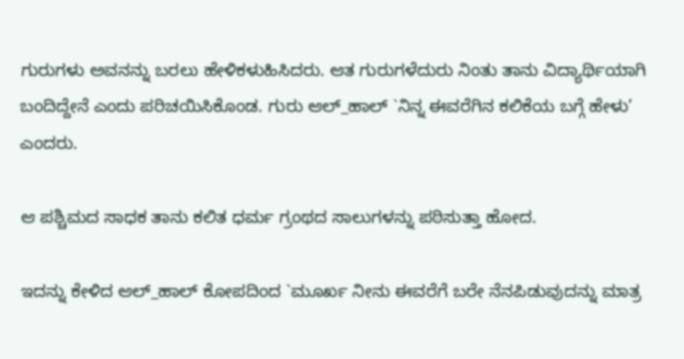ಗುರುಗಳು ಅವನನ್ನು ಬರಲು ಹೇಳಿಕಳುಹಿಸಿದರು. ಆತ ಗುರುಗಳೆದುರು ನಿಂತು ತಾನು ವಿದ್ಯಾರ್ಥಿಯಾಗಿ ಬಂದಿದ್ದೇನೆ ಎಂದು ಪರಿಚಯಿಸಿಕೊಂಡ. ಗುರು ಆಲ್‌_ಹಾಲ್‌ `ನಿನ್ನ ಈವರೆಗಿನ ಕಲಿಕೆಯ ಬಗ್ಗೆ ಹೇಳು’ ಎಂದರು.

ಆ ಪಶ್ಚಿಮದ ಸಾಧಕ ತಾನು ಕಲಿತ ಧರ್ಮ ಗ್ರಂಥದ ಸಾಲುಗಳನ್ನು ಪಠಿಸುತ್ತಾ ಹೋದ.

ಇದನ್ನು ಕೇಳಿದ ಆಲ್‌_ಹಾಲ್‌ ಕೋಪದಿಂದ `ಮೂರ್ಖ ನೀನು ಈವರೆಗೆ ಬರೇ ನೆನಪಿಡುವುದನ್ನು ಮಾತ್ರ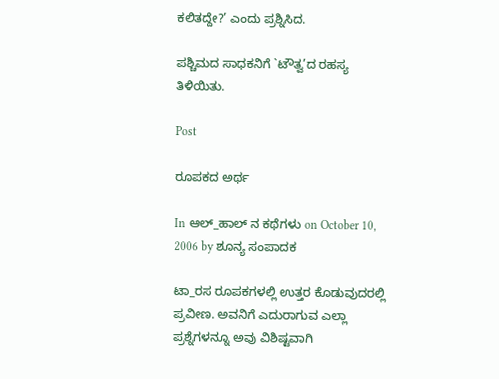ಕಲಿತದ್ದೇ?’ ಎಂದು ಪ್ರಶ್ನಿಸಿದ.

ಪಶ್ಚಿಮದ ಸಾಧಕನಿಗೆ `ಟೌತ್ವ’ದ ರಹಸ್ಯ ತಿಳಿಯಿತು.

Post

ರೂಪಕದ ಅರ್ಥ

In ಆಲ್_ಹಾಲ್ ನ ಕಥೆಗಳು on October 10, 2006 by ಶೂನ್ಯ ಸಂಪಾದಕ

ಟಾ_ರಸ ರೂಪಕಗಳಲ್ಲಿ ಉತ್ತರ ಕೊಡುವುದರಲ್ಲಿ ಪ್ರವೀಣ. ಅವನಿಗೆ ಎದುರಾಗುವ ಎಲ್ಲಾ ಪ್ರಶ್ನೆಗಳನ್ನೂ ಅವು ವಿಶಿಷ್ಟವಾಗಿ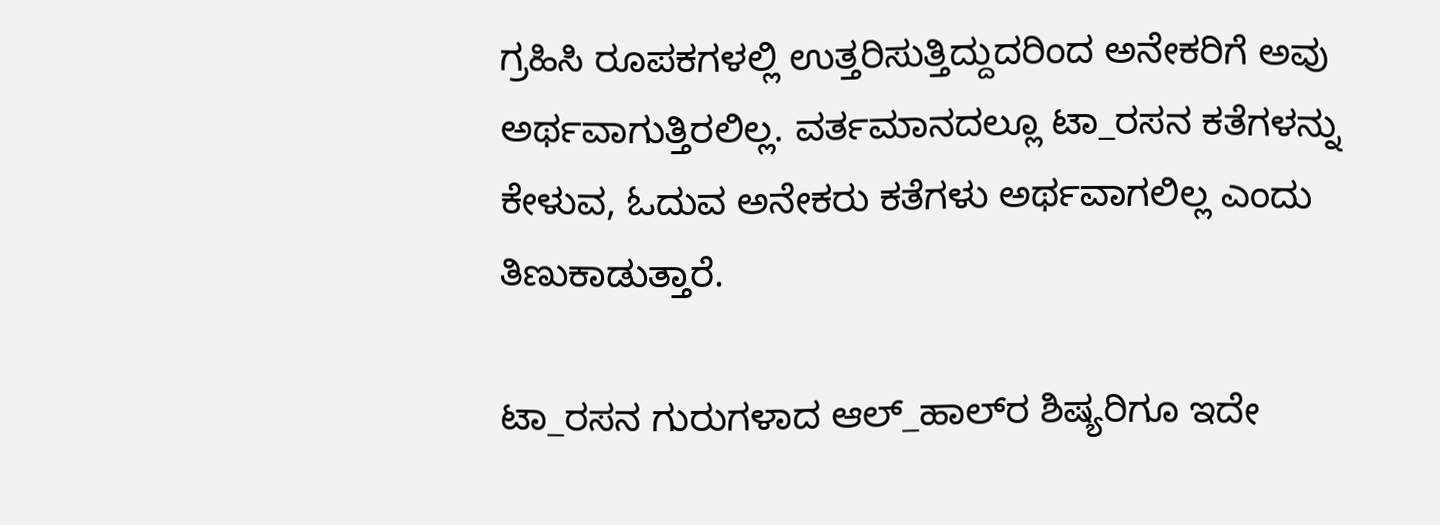ಗ್ರಹಿಸಿ ರೂಪಕಗಳಲ್ಲಿ ಉತ್ತರಿಸುತ್ತಿದ್ದುದರಿಂದ ಅನೇಕರಿಗೆ ಅವು ಅರ್ಥವಾಗುತ್ತಿರಲಿಲ್ಲ. ವರ್ತಮಾನದಲ್ಲೂ ಟಾ_ರಸನ ಕತೆಗಳನ್ನು ಕೇಳುವ, ಓದುವ ಅನೇಕರು ಕತೆಗಳು ಅರ್ಥವಾಗಲಿಲ್ಲ ಎಂದು ತಿಣುಕಾಡುತ್ತಾರೆ.

ಟಾ_ರಸನ ಗುರುಗಳಾದ ಆಲ್‌_ಹಾಲ್‌ರ ಶಿಷ್ಯರಿಗೂ ಇದೇ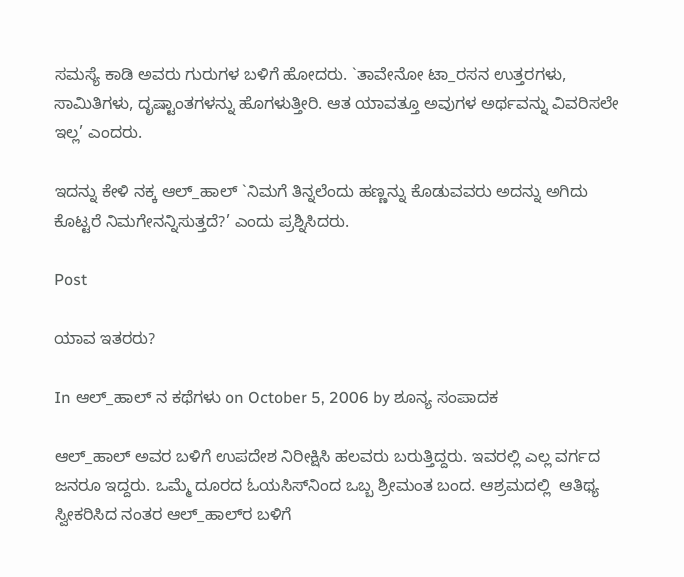ಸಮಸ್ಯೆ ಕಾಡಿ ಅವರು ಗುರುಗಳ ಬಳಿಗೆ ಹೋದರು. `ತಾವೇನೋ ಟಾ_ರಸನ ಉತ್ತರಗಳು, ಸಾಮಿತಿಗಳು, ದೃಷ್ಟಾಂತಗಳನ್ನು ಹೊಗಳುತ್ತೀರಿ. ಆತ ಯಾವತ್ತೂ ಅವುಗಳ ಅರ್ಥವನ್ನು ವಿವರಿಸಲೇ ಇಲ್ಲ’ ಎಂದರು.

ಇದನ್ನು ಕೇಳಿ ನಕ್ಕ ಆಲ್‌_ಹಾಲ್‌ `ನಿಮಗೆ ತಿನ್ನಲೆಂದು ಹಣ್ಣನ್ನು ಕೊಡುವವರು ಅದನ್ನು ಅಗಿದು ಕೊಟ್ಟರೆ ನಿಮಗೇನನ್ನಿಸುತ್ತದೆ?’ ಎಂದು ಪ್ರಶ್ನಿಸಿದರು.

Post

ಯಾವ ಇತರರು?

In ಆಲ್_ಹಾಲ್ ನ ಕಥೆಗಳು on October 5, 2006 by ಶೂನ್ಯ ಸಂಪಾದಕ

ಆಲ್‌_ಹಾಲ್‌ ಅವರ ಬಳಿಗೆ ಉಪದೇಶ ನಿರೀಕ್ಷಿಸಿ ಹಲವರು ಬರುತ್ತಿದ್ದರು. ಇವರಲ್ಲಿ ಎಲ್ಲ ವರ್ಗದ ಜನರೂ ಇದ್ದರು. ಒಮ್ಮೆ ದೂರದ ಓಯಸಿಸ್‌ನಿಂದ ಒಬ್ಬ ಶ್ರೀಮಂತ ಬಂದ. ಆಶ್ರಮದಲ್ಲಿ  ಆತಿಥ್ಯ ಸ್ವೀಕರಿಸಿದ ನಂತರ ಆಲ್‌_ಹಾಲ್‌ರ ಬಳಿಗೆ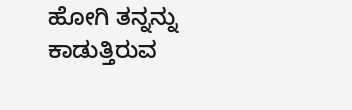ಹೋಗಿ ತನ್ನನ್ನು ಕಾಡುತ್ತಿರುವ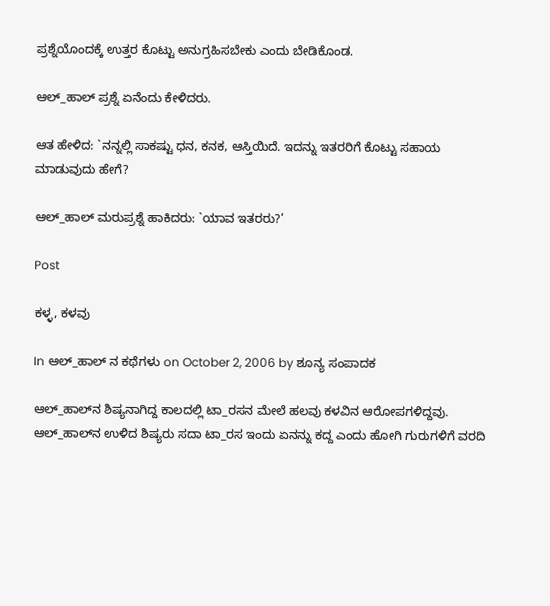ಪ್ರಶ್ನೆಯೊಂದಕ್ಕೆ ಉತ್ತರ ಕೊಟ್ಟು ಅನುಗ್ರಹಿಸಬೇಕು ಎಂದು ಬೇಡಿಕೊಂಡ.

ಆಲ್‌_ಹಾಲ್‌ ಪ್ರಶ್ನೆ ಏನೆಂದು ಕೇಳಿದರು.

ಆತ ಹೇಳಿದ: `ನನ್ನಲ್ಲಿ ಸಾಕಷ್ಟು ಧನ, ಕನಕ, ಆಸ್ತಿಯಿದೆ. ಇದನ್ನು ಇತರರಿಗೆ ಕೊಟ್ಟು ಸಹಾಯ ಮಾಡುವುದು ಹೇಗೆ?

ಆಲ್‌_ಹಾಲ್‌ ಮರುಪ್ರಶ್ನೆ ಹಾಕಿದರು: `ಯಾವ ಇತರರು?’

Post

ಕಳ್ಳ, ಕಳವು

In ಆಲ್_ಹಾಲ್ ನ ಕಥೆಗಳು on October 2, 2006 by ಶೂನ್ಯ ಸಂಪಾದಕ

ಆಲ್‌_ಹಾಲ್‌ನ ಶಿಷ್ಯನಾಗಿದ್ದ ಕಾಲದಲ್ಲಿ ಟಾ_ರಸನ ಮೇಲೆ ಹಲವು ಕಳವಿನ ಆರೋಪಗಳಿದ್ದವು. ಆಲ್‌_ಹಾಲ್‌ನ ಉಳಿದ ಶಿಷ್ಯರು ಸದಾ ಟಾ_ರಸ ಇಂದು ಏನನ್ನು ಕದ್ದ ಎಂದು ಹೋಗಿ ಗುರುಗಳಿಗೆ ವರದಿ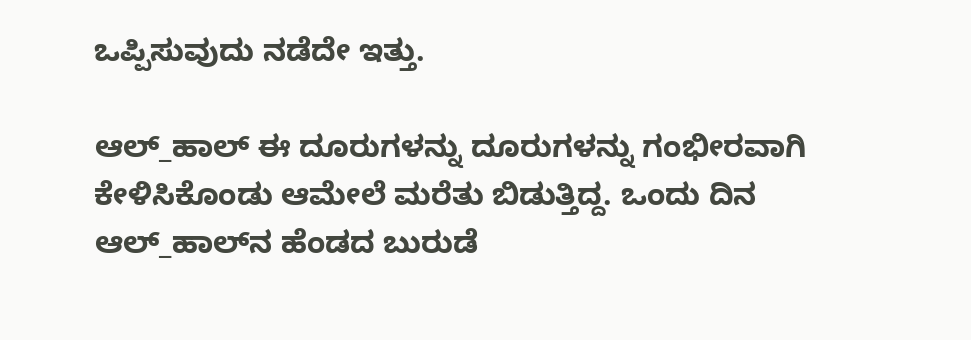ಒಪ್ಪಿಸುವುದು ನಡೆದೇ ಇತ್ತು.

ಆಲ್‌_ಹಾಲ್‌ ಈ ದೂರುಗಳನ್ನು ದೂರುಗಳನ್ನು ಗಂಭೀರವಾಗಿ ಕೇಳಿಸಿಕೊಂಡು ಆಮೇಲೆ ಮರೆತು ಬಿಡುತ್ತಿದ್ದ. ಒಂದು ದಿನ ಆಲ್‌_ಹಾಲ್‌ನ ಹೆಂಡದ ಬುರುಡೆ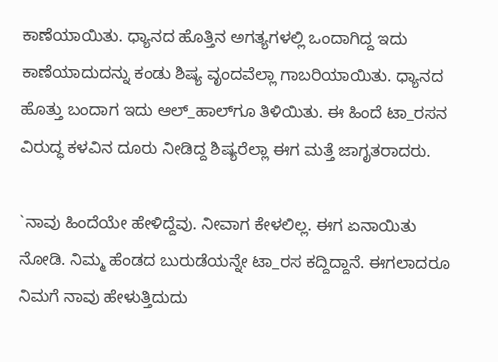ಕಾಣೆಯಾಯಿತು. ಧ್ಯಾನದ ಹೊತ್ತಿನ ಅಗತ್ಯಗಳಲ್ಲಿ ಒಂದಾಗಿದ್ದ ಇದು ಕಾಣೆಯಾದುದನ್ನು ಕಂಡು ಶಿಷ್ಯ ವೃಂದವೆಲ್ಲಾ ಗಾಬರಿಯಾಯಿತು. ಧ್ಯಾನದ ಹೊತ್ತು ಬಂದಾಗ ಇದು ಆಲ್‌_ಹಾಲ್‌ಗೂ ತಿಳಿಯಿತು. ಈ ಹಿಂದೆ ಟಾ_ರಸನ ವಿರುದ್ಧ ಕಳವಿನ ದೂರು ನೀಡಿದ್ದ ಶಿಷ್ಯರೆಲ್ಲಾ ಈಗ ಮತ್ತೆ ಜಾಗೃತರಾದರು.

`ನಾವು ಹಿಂದೆಯೇ ಹೇಳಿದ್ದೆವು. ನೀವಾಗ ಕೇಳಲಿಲ್ಲ. ಈಗ ಏನಾಯಿತು ನೋಡಿ. ನಿಮ್ಮ ಹೆಂಡದ ಬುರುಡೆಯನ್ನೇ ಟಾ_ರಸ ಕದ್ದಿದ್ದಾನೆ. ಈಗಲಾದರೂ ನಿಮಗೆ ನಾವು ಹೇಳುತ್ತಿದುದು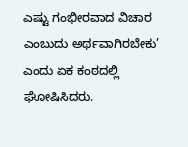ಎಷ್ಟು ಗಂಭೀರವಾದ ವಿಚಾರ ಎಂಬುದು ಅರ್ಥವಾಗಿರಬೇಕು’ ಎಂದು ಏಕ ಕಂಠದಲ್ಲಿ ಘೋಷಿಸಿದರು.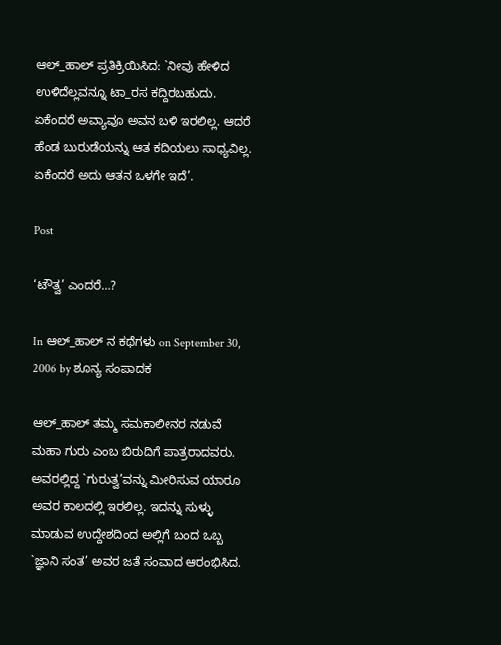ಆಲ್‌_ಹಾಲ್‌ ಪ್ರತಿಕ್ರಿಯಿಸಿದ: `ನೀವು ಹೇಳಿದ ಉಳಿದೆಲ್ಲವನ್ನೂ ಟಾ_ರಸ ಕದ್ದಿರಬಹುದು. ಏಕೆಂದರೆ ಅವ್ಯಾವೂ ಅವನ ಬಳಿ ಇರಲಿಲ್ಲ. ಆದರೆ ಹೆಂಡ ಬುರುಡೆಯನ್ನು ಆತ ಕದಿಯಲು ಸಾಧ್ಯವಿಲ್ಲ. ಏಕೆಂದರೆ ಅದು ಆತನ ಒಳಗೇ ಇದೆ’.

Post

‘ಟೌತ್ವ’ ಎಂದರೆ…?

In ಆಲ್_ಹಾಲ್ ನ ಕಥೆಗಳು on September 30, 2006 by ಶೂನ್ಯ ಸಂಪಾದಕ

ಆಲ್‌_ಹಾಲ್‌ ತಮ್ಮ ಸಮಕಾಲೀನರ ನಡುವೆ ಮಹಾ ಗುರು ಎಂಬ ಬಿರುದಿಗೆ ಪಾತ್ರರಾದವರು. ಅವರಲ್ಲಿದ್ದ `ಗುರುತ್ವ’ವನ್ನು ಮೀರಿಸುವ ಯಾರೂ ಅವರ ಕಾಲದಲ್ಲಿ ಇರಲಿಲ್ಲ. ಇದನ್ನು ಸುಳ್ಳು ಮಾಡುವ ಉದ್ದೇಶದಿಂದ ಅಲ್ಲಿಗೆ ಬಂದ ಒಬ್ಬ `ಜ್ಞಾನಿ ಸಂತ’ ಅವರ ಜತೆ ಸಂವಾದ ಆರಂಭಿಸಿದ.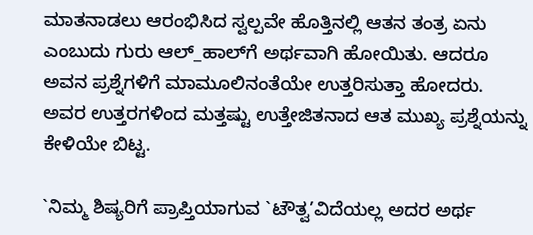ಮಾತನಾಡಲು ಆರಂಭಿಸಿದ ಸ್ವಲ್ಪವೇ ಹೊತ್ತಿನಲ್ಲಿ ಆತನ ತಂತ್ರ ಏನು ಎಂಬುದು ಗುರು ಆಲ್‌_ಹಾಲ್‌ಗೆ ಅರ್ಥವಾಗಿ ಹೋಯಿತು. ಆದರೂ ಅವನ ಪ್ರಶ್ನೆಗಳಿಗೆ ಮಾಮೂಲಿನಂತೆಯೇ ಉತ್ತರಿಸುತ್ತಾ ಹೋದರು. ಅವರ ಉತ್ತರಗಳಿಂದ ಮತ್ತಷ್ಟು ಉತ್ತೇಜಿತನಾದ ಆತ ಮುಖ್ಯ ಪ್ರಶ್ನೆಯನ್ನು ಕೇಳಿಯೇ ಬಿಟ್ಟ.

`ನಿಮ್ಮ ಶಿಷ್ಯರಿಗೆ ಪ್ರಾಪ್ತಿಯಾಗುವ `ಟೌತ್ವ’ವಿದೆಯಲ್ಲ ಅದರ ಅರ್ಥ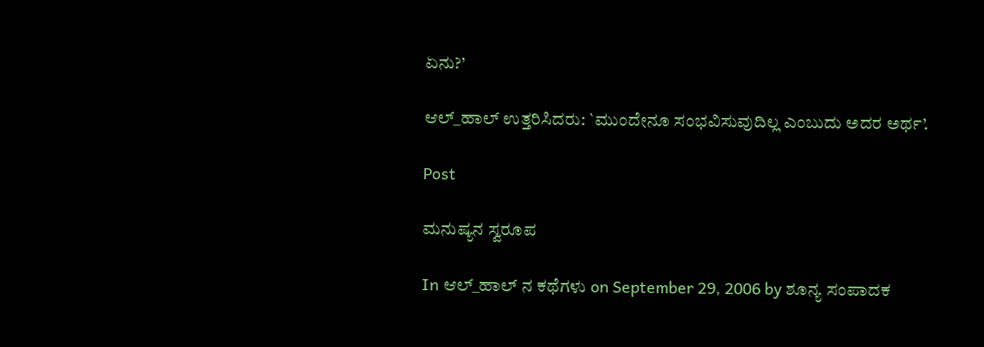ಏನು?’

ಆಲ್‌_ಹಾಲ್‌ ಉತ್ತರಿಸಿದರು: `ಮುಂದೇನೂ ಸಂಭವಿಸುವುದಿಲ್ಲ ಎಂಬುದು ಅದರ ಅರ್ಥ’.

Post

ಮನುಷ್ಯನ ಸ್ವರೂಪ

In ಆಲ್_ಹಾಲ್ ನ ಕಥೆಗಳು on September 29, 2006 by ಶೂನ್ಯ ಸಂಪಾದಕ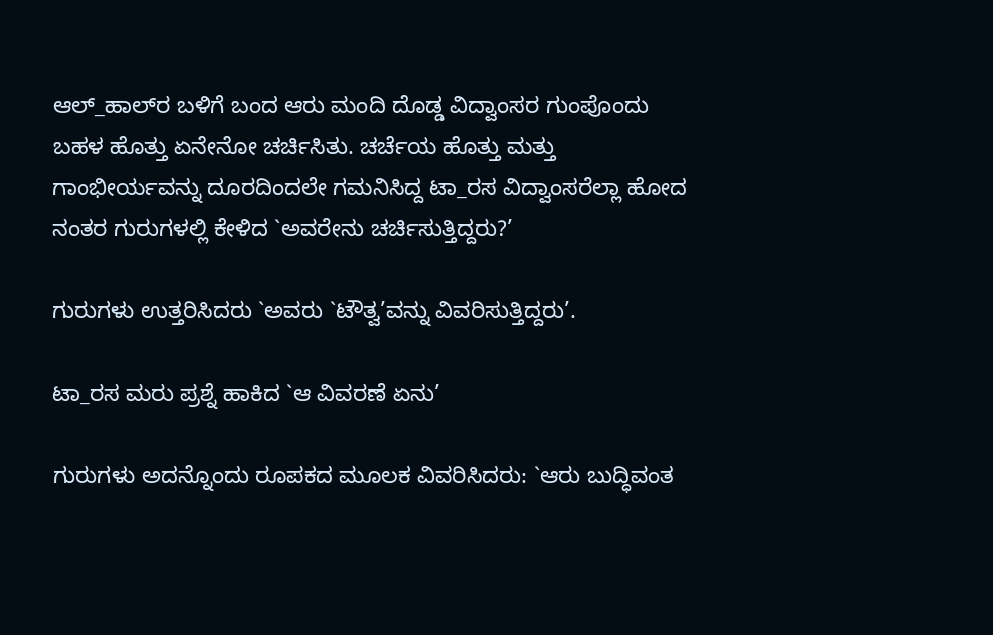ಆಲ್‌_ಹಾಲ್‌ರ ಬಳಿಗೆ ಬಂದ ಆರು ಮಂದಿ ದೊಡ್ಡ ವಿದ್ವಾಂಸರ ಗುಂಪೊಂದು ಬಹಳ ಹೊತ್ತು ಏನೇನೋ ಚರ್ಚಿಸಿತು. ಚರ್ಚೆಯ ಹೊತ್ತು ಮತ್ತು ಗಾಂಭೀರ್ಯವನ್ನು ದೂರದಿಂದಲೇ ಗಮನಿಸಿದ್ದ ಟಾ_ರಸ ವಿದ್ವಾಂಸರೆಲ್ಲಾ ಹೋದ ನಂತರ ಗುರುಗಳಲ್ಲಿ ಕೇಳಿದ `ಅವರೇನು ಚರ್ಚಿಸುತ್ತಿದ್ದರು?’

ಗುರುಗಳು ಉತ್ತರಿಸಿದರು `ಅವರು `ಟೌತ್ವ’ವನ್ನು ವಿವರಿಸುತ್ತಿದ್ದರು’.

ಟಾ_ರಸ ಮರು ಪ್ರಶ್ನೆ ಹಾಕಿದ `ಆ ವಿವರಣೆ ಏನು’

ಗುರುಗಳು ಅದನ್ನೊಂದು ರೂಪಕದ ಮೂಲಕ ವಿವರಿಸಿದರು: `ಆರು ಬುದ್ಧಿವಂತ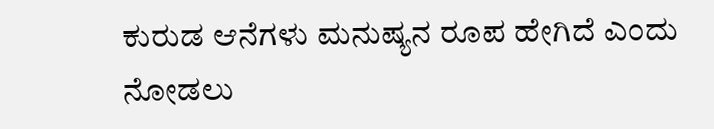ಕುರುಡ ಆನೆಗಳು ಮನುಷ್ಯನ ರೂಪ ಹೇಗಿದೆ ಎಂದು ನೋಡಲು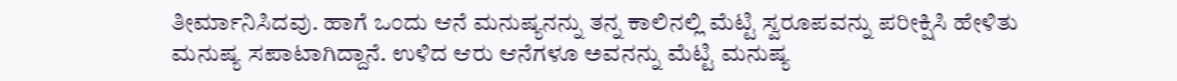ತೀರ್ಮಾನಿಸಿದವು. ಹಾಗೆ ಒಂದು ಆನೆ ಮನುಷ್ಯನನ್ನು ತನ್ನ ಕಾಲಿನಲ್ಲಿ ಮೆಟ್ಟಿ ಸ್ವರೂಪವನ್ನು ಪರೀಕ್ಷಿಸಿ ಹೇಳಿತು ಮನುಷ್ಯ ಸಪಾಟಾಗಿದ್ದಾನೆ. ಉಳಿದ ಆರು ಆನೆಗಳೂ ಅವನನ್ನು ಮೆಟ್ಟಿ ಮನುಷ್ಯ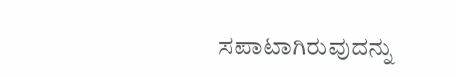ಸಪಾಟಾಗಿರುವುದನ್ನು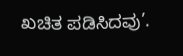ಖಚಿತ ಪಡಿಸಿದವು’.